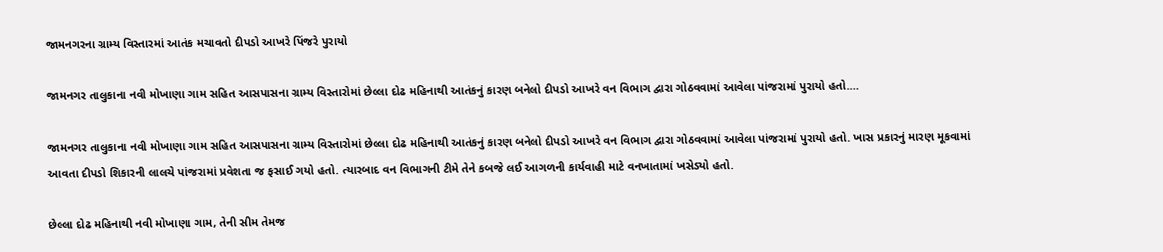જામનગરના ગ્રામ્ય વિસ્તારમાં આતંક મચાવતો દીપડો આખરે પિંજરે પુરાયો

જામનગર તાલુકાના નવી મોખાણા ગામ સહિત આસપાસના ગ્રામ્ય વિસ્તારોમાં છેલ્લા દોઢ મહિનાથી આતંકનું કારણ બનેલો દીપડો આખરે વન વિભાગ દ્વારા ગોઠવવામાં આવેલા પાંજરામાં પુરાયો હતો.…

જામનગર તાલુકાના નવી મોખાણા ગામ સહિત આસપાસના ગ્રામ્ય વિસ્તારોમાં છેલ્લા દોઢ મહિનાથી આતંકનું કારણ બનેલો દીપડો આખરે વન વિભાગ દ્વારા ગોઠવવામાં આવેલા પાંજરામાં પુરાયો હતો. ખાસ પ્રકારનું મારણ મૂકવામાં આવતા દીપડો શિકારની લાલચે પાંજરામાં પ્રવેશતા જ ફસાઈ ગયો હતો. ત્યારબાદ વન વિભાગની ટીમે તેને કબજે લઈ આગળની કાર્યવાહી માટે વનખાતામાં ખસેડ્યો હતો.

છેલ્લા દોઢ મહિનાથી નવી મોખાણા ગામ, તેની સીમ તેમજ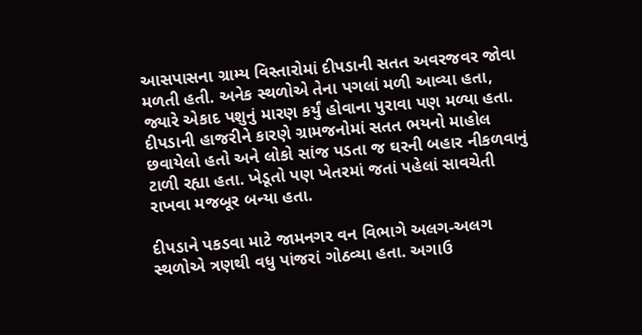આસપાસના ગ્રામ્ય વિસ્તારોમાં દીપડાની સતત અવરજવર જોવા મળતી હતી. અનેક સ્થળોએ તેના પગલાં મળી આવ્યા હતા, જ્યારે એકાદ પશુનું મારણ કર્યું હોવાના પુરાવા પણ મળ્યા હતા. દીપડાની હાજરીને કારણે ગ્રામજનોમાં સતત ભયનો માહોલ છવાયેલો હતો અને લોકો સાંજ પડતા જ ઘરની બહાર નીકળવાનું ટાળી રહ્યા હતા. ખેડૂતો પણ ખેતરમાં જતાં પહેલાં સાવચેતી રાખવા મજબૂર બન્યા હતા.

દીપડાને પકડવા માટે જામનગર વન વિભાગે અલગ-અલગ સ્થળોએ ત્રણથી વધુ પાંજરાં ગોઠવ્યા હતા. અગાઉ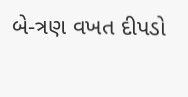બે-ત્રણ વખત દીપડો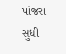પાંજરા સુધી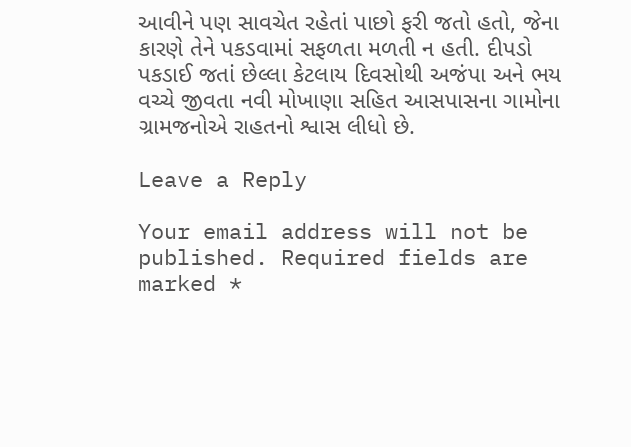આવીને પણ સાવચેત રહેતાં પાછો ફરી જતો હતો, જેના કારણે તેને પકડવામાં સફળતા મળતી ન હતી. દીપડો પકડાઈ જતાં છેલ્લા કેટલાય દિવસોથી અજંપા અને ભય વચ્ચે જીવતા નવી મોખાણા સહિત આસપાસના ગામોના ગ્રામજનોએ રાહતનો શ્વાસ લીધો છે.

Leave a Reply

Your email address will not be published. Required fields are marked *